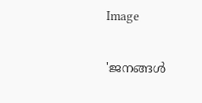Image

'ജനങ്ങള്‍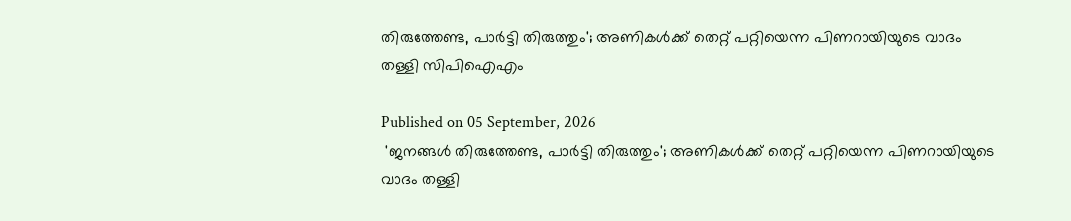തിരുത്തേണ്ട, പാര്‍ട്ടി തിരുത്തും'; അണികള്‍ക്ക് തെറ്റ് പറ്റിയെന്ന പിണറായിയുടെ വാദം തള്ളി സിപിഐഎം

Published on 05 September, 2026
 'ജനങ്ങള്‍ തിരുത്തേണ്ട, പാര്‍ട്ടി തിരുത്തും'; അണികള്‍ക്ക് തെറ്റ് പറ്റിയെന്ന പിണറായിയുടെ വാദം തള്ളി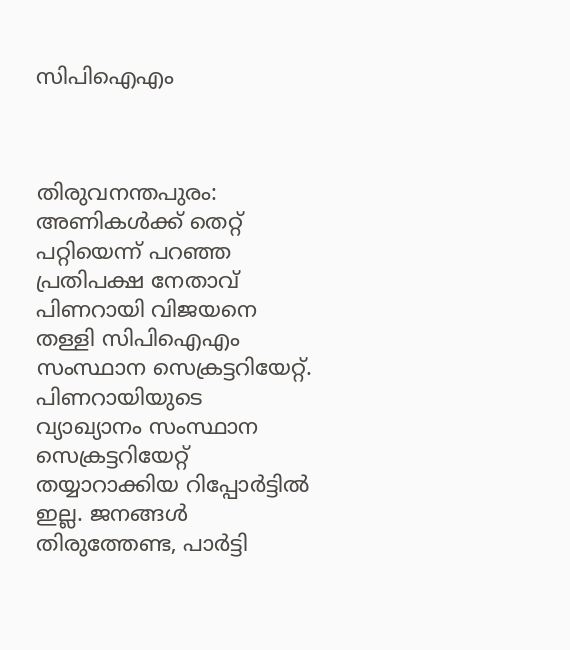സിപിഐഎം



തിരുവനന്തപുരം: അണികള്‍ക്ക് തെറ്റ് പറ്റിയെന്ന് പറഞ്ഞ പ്രതിപക്ഷ നേതാവ് പിണറായി വിജയനെ തള്ളി സിപിഐഎം സംസ്ഥാന സെക്രട്ടറിയേറ്റ്. പിണറായിയുടെ വ്യാഖ്യാനം സംസ്ഥാന സെക്രട്ടറിയേറ്റ് തയ്യാറാക്കിയ റിപ്പോര്‍ട്ടില്‍ ഇല്ല. ജനങ്ങള്‍ തിരുത്തേണ്ട, പാര്‍ട്ടി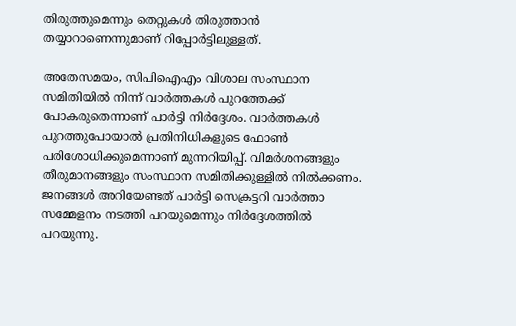തിരുത്തുമെന്നും തെറ്റുകള്‍ തിരുത്താന്‍ തയ്യാറാണെന്നുമാണ് റിപ്പോര്‍ട്ടിലുള്ളത്.

അതേസമയം, സിപിഐഎം വിശാല സംസ്ഥാന സമിതിയില്‍ നിന്ന് വാര്‍ത്തകള്‍ പുറത്തേക്ക് പോകരുതെന്നാണ് പാര്‍ട്ടി നിര്‍ദ്ദേശം. വാര്‍ത്തകള്‍ പുറത്തുപോയാല്‍ പ്രതിനിധികളുടെ ഫോണ്‍ പരിശോധിക്കുമെന്നാണ് മുന്നറിയിപ്പ്. വിമര്‍ശനങ്ങളും തീരുമാനങ്ങളും സംസ്ഥാന സമിതിക്കുള്ളില്‍ നില്‍ക്കണം. ജനങ്ങള്‍ അറിയേണ്ടത് പാര്‍ട്ടി സെക്രട്ടറി വാര്‍ത്താ സമ്മേളനം നടത്തി പറയുമെന്നും നിര്‍ദ്ദേശത്തില്‍ പറയുന്നു.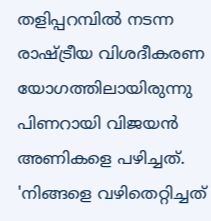തളിപ്പറമ്പില്‍ നടന്ന രാഷ്ട്രീയ വിശദീകരണ യോഗത്തിലായിരുന്നു പിണറായി വിജയന്‍ അണികളെ പഴിച്ചത്. 'നിങ്ങളെ വഴിതെറ്റിച്ചത്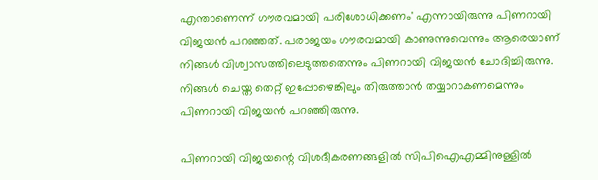എന്താണെന്ന് ഗൗരവമായി പരിശോധിക്കണം' എന്നായിരുന്നു പിണറായി വിജയന്‍ പറഞ്ഞത്. പരാജയം ഗൗരവമായി കാണുന്നുവെന്നും ആരെയാണ് നിങ്ങള്‍ വിശ്വാസത്തിലെടുത്തതെന്നും പിണറായി വിജയന്‍ ചോദിച്ചിരുന്നു. നിങ്ങള്‍ ചെയ്ത തെറ്റ് ഇപ്പോഴെങ്കിലും തിരുത്താന്‍ തയ്യാറാകണമെന്നും പിണറായി വിജയന്‍ പറഞ്ഞിരുന്നു.

പിണറായി വിജയന്റെ വിശദീകരണങ്ങളില്‍ സിപിഐഎമ്മിനുള്ളില്‍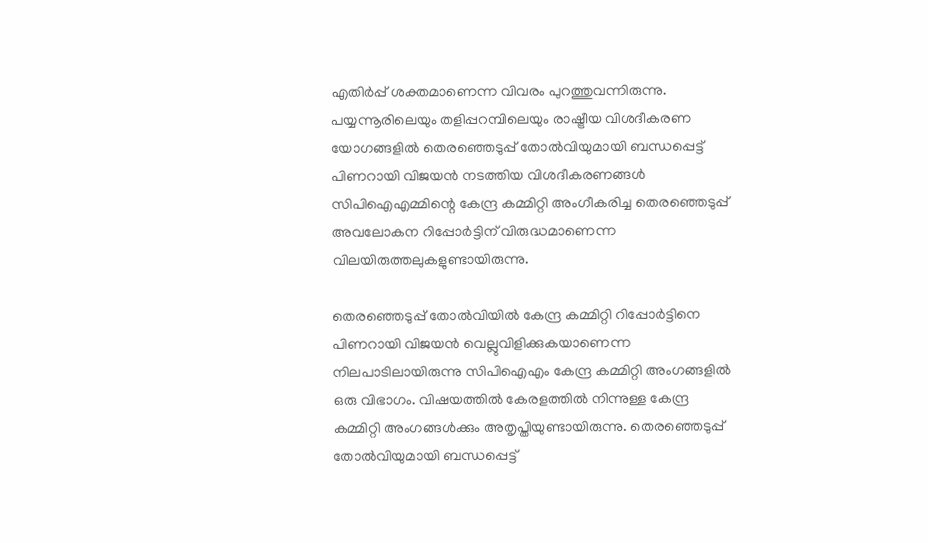എതിര്‍പ്പ് ശക്തമാണെന്ന വിവരം പുറത്തുവന്നിരുന്നു. പയ്യന്നൂരിലെയും തളിപ്പറമ്പിലെയും രാഷ്ട്രീയ വിശദീകരണ യോഗങ്ങളില്‍ തെരഞ്ഞെടുപ്പ് തോല്‍വിയുമായി ബന്ധപ്പെട്ട് പിണറായി വിജയന്‍ നടത്തിയ വിശദീകരണങ്ങള്‍ സിപിഐഎമ്മിന്റെ കേന്ദ്ര കമ്മിറ്റി അംഗീകരിച്ച തെരഞ്ഞെടുപ്പ് അവലോകന റിപ്പോര്‍ട്ടിന് വിരുദ്ധമാണെന്ന വിലയിരുത്തലുകളുണ്ടായിരുന്നു.

തെരഞ്ഞെടുപ്പ് തോല്‍വിയില്‍ കേന്ദ്ര കമ്മിറ്റി റിപ്പോര്‍ട്ടിനെ പിണറായി വിജയന്‍ വെല്ലുവിളിക്കുകയാണെന്ന നിലപാടിലായിരുന്നു സിപിഐഎം കേന്ദ്ര കമ്മിറ്റി അംഗങ്ങളില്‍ ഒരു വിഭാഗം. വിഷയത്തില്‍ കേരളത്തില്‍ നിന്നുള്ള കേന്ദ്ര കമ്മിറ്റി അംഗങ്ങള്‍ക്കും അതൃപ്തിയുണ്ടായിരുന്നു. തെരഞ്ഞെടുപ്പ് തോല്‍വിയുമായി ബന്ധപ്പെട്ട്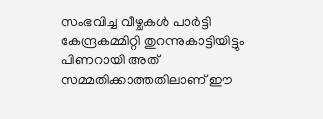സംഭവിച്ച വീഴ്ചകള്‍ പാര്‍ട്ടി കേന്ദ്രകമ്മിറ്റി തുറന്നുകാട്ടിയിട്ടും പിണറായി അത് സമ്മതിക്കാത്തതിലാണ് ഈ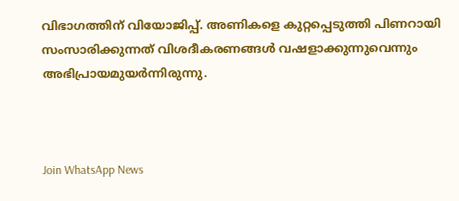വിഭാഗത്തിന് വിയോജിപ്പ്. അണികളെ കുറ്റപ്പെടുത്തി പിണറായി സംസാരിക്കുന്നത് വിശദീകരണങ്ങള്‍ വഷളാക്കുന്നുവെന്നും അഭിപ്രായമുയര്‍ന്നിരുന്നു.



Join WhatsApp News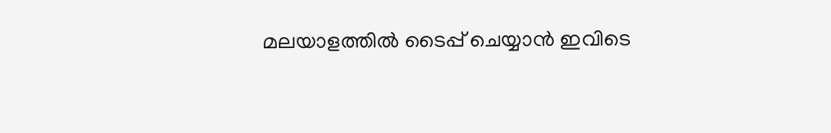മലയാളത്തില്‍ ടൈപ്പ് ചെയ്യാന്‍ ഇവിടെ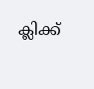ക്ലിക്ക്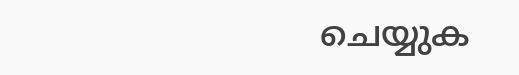ചെയ്യുക